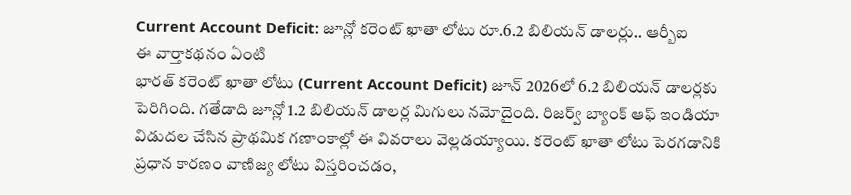Current Account Deficit: జూన్లో కరెంట్ ఖాతా లోటు రూ.6.2 బిలియన్ డాలర్లు.. ఆర్బీఐ
ఈ వార్తాకథనం ఏంటి
భారత్ కరెంట్ ఖాతా లోటు (Current Account Deficit) జూన్ 2026లో 6.2 బిలియన్ డాలర్లకు పెరిగింది. గతేడాది జూన్లో 1.2 బిలియన్ డాలర్ల మిగులు నమోదైంది. రిజర్వ్ బ్యాంక్ ఆఫ్ ఇండియా విడుదల చేసిన ప్రాథమిక గణాంకాల్లో ఈ వివరాలు వెల్లడయ్యాయి. కరెంట్ ఖాతా లోటు పెరగడానికి ప్రధాన కారణం వాణిజ్య లోటు విస్తరించడం,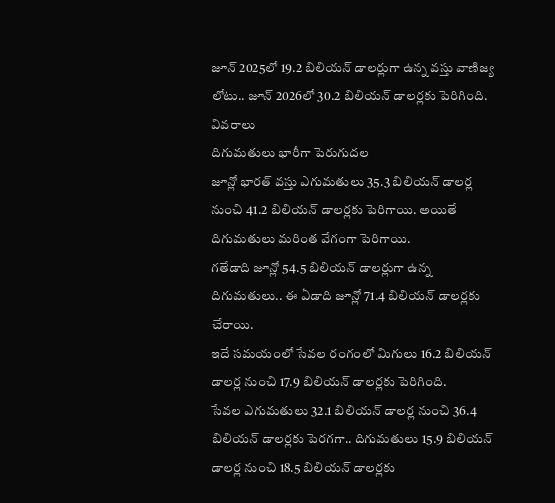జూన్ 2025లో 19.2 బిలియన్ డాలర్లుగా ఉన్న వస్తు వాణిజ్య లోటు.. జూన్ 2026లో 30.2 బిలియన్ డాలర్లకు పెరిగింది.
వివరాలు
దిగుమతులు భారీగా పెరుగుదల
జూన్లో భారత్ వస్తు ఎగుమతులు 35.3 బిలియన్ డాలర్ల నుంచి 41.2 బిలియన్ డాలర్లకు పెరిగాయి. అయితే దిగుమతులు మరింత వేగంగా పెరిగాయి.
గతేడాది జూన్లో 54.5 బిలియన్ డాలర్లుగా ఉన్న దిగుమతులు.. ఈ ఏడాది జూన్లో 71.4 బిలియన్ డాలర్లకు చేరాయి.
ఇదే సమయంలో సేవల రంగంలో మిగులు 16.2 బిలియన్ డాలర్ల నుంచి 17.9 బిలియన్ డాలర్లకు పెరిగింది.
సేవల ఎగుమతులు 32.1 బిలియన్ డాలర్ల నుంచి 36.4 బిలియన్ డాలర్లకు పెరగగా.. దిగుమతులు 15.9 బిలియన్ డాలర్ల నుంచి 18.5 బిలియన్ డాలర్లకు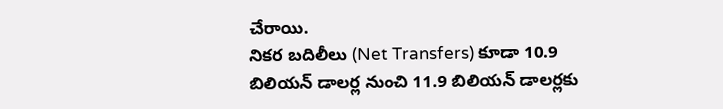చేరాయి.
నికర బదిలీలు (Net Transfers) కూడా 10.9 బిలియన్ డాలర్ల నుంచి 11.9 బిలియన్ డాలర్లకు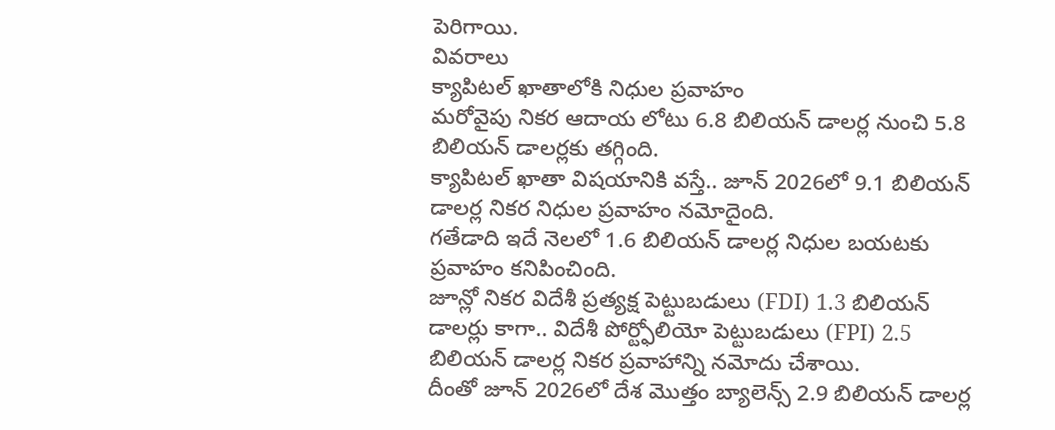పెరిగాయి.
వివరాలు
క్యాపిటల్ ఖాతాలోకి నిధుల ప్రవాహం
మరోవైపు నికర ఆదాయ లోటు 6.8 బిలియన్ డాలర్ల నుంచి 5.8 బిలియన్ డాలర్లకు తగ్గింది.
క్యాపిటల్ ఖాతా విషయానికి వస్తే.. జూన్ 2026లో 9.1 బిలియన్ డాలర్ల నికర నిధుల ప్రవాహం నమోదైంది.
గతేడాది ఇదే నెలలో 1.6 బిలియన్ డాలర్ల నిధుల బయటకు ప్రవాహం కనిపించింది.
జూన్లో నికర విదేశీ ప్రత్యక్ష పెట్టుబడులు (FDI) 1.3 బిలియన్ డాలర్లు కాగా.. విదేశీ పోర్ట్ఫోలియో పెట్టుబడులు (FPI) 2.5 బిలియన్ డాలర్ల నికర ప్రవాహాన్ని నమోదు చేశాయి.
దీంతో జూన్ 2026లో దేశ మొత్తం బ్యాలెన్స్ 2.9 బిలియన్ డాలర్ల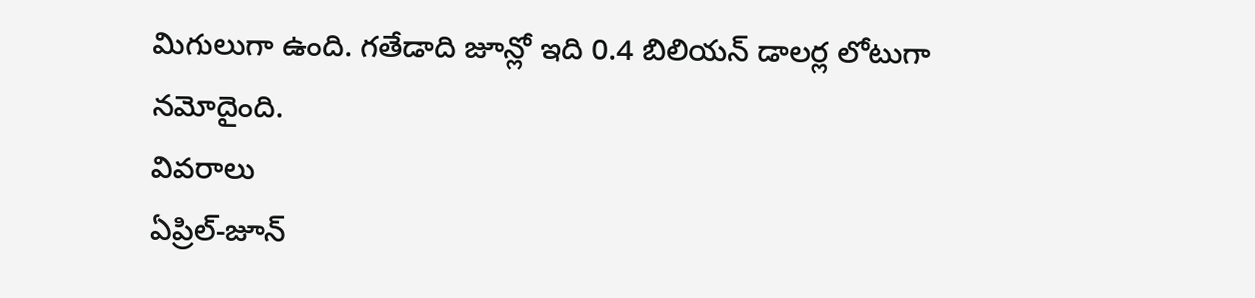మిగులుగా ఉంది. గతేడాది జూన్లో ఇది 0.4 బిలియన్ డాలర్ల లోటుగా నమోదైంది.
వివరాలు
ఏప్రిల్-జూన్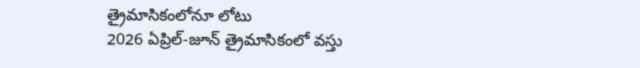త్రైమాసికంలోనూ లోటు
2026 ఏప్రిల్-జూన్ త్రైమాసికంలో వస్తు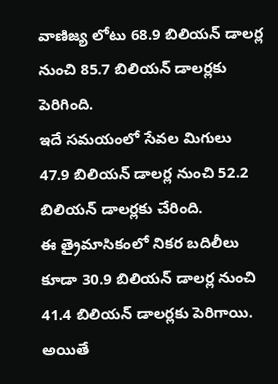వాణిజ్య లోటు 68.9 బిలియన్ డాలర్ల నుంచి 85.7 బిలియన్ డాలర్లకు పెరిగింది.
ఇదే సమయంలో సేవల మిగులు 47.9 బిలియన్ డాలర్ల నుంచి 52.2 బిలియన్ డాలర్లకు చేరింది.
ఈ త్రైమాసికంలో నికర బదిలీలు కూడా 30.9 బిలియన్ డాలర్ల నుంచి 41.4 బిలియన్ డాలర్లకు పెరిగాయి.
అయితే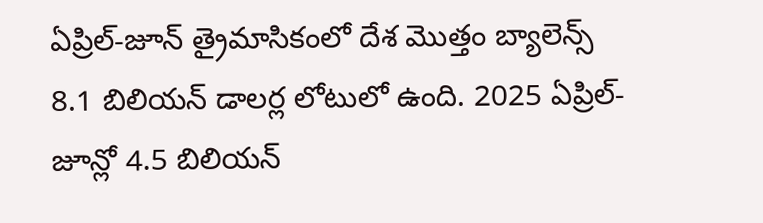ఏప్రిల్-జూన్ త్రైమాసికంలో దేశ మొత్తం బ్యాలెన్స్ 8.1 బిలియన్ డాలర్ల లోటులో ఉంది. 2025 ఏప్రిల్-జూన్లో 4.5 బిలియన్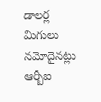డాలర్ల మిగులు నమోదైనట్లు ఆర్బీఐ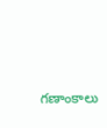గణాంకాలు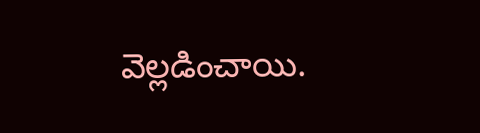వెల్లడించాయి.